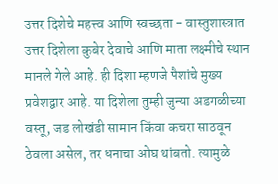उत्तर दिशेचे महत्त्व आणि स्वच्छता - वास्तुशास्त्रात उत्तर दिशेला कुबेर देवाचे आणि माता लक्ष्मीचे स्थान मानले गेले आहे. ही दिशा म्हणजे पैशांचे मुख्य प्रवेशद्वार आहे. या दिशेला तुम्ही जुन्या अडगळीच्या वस्तू, जड लोखंडी सामान किंवा कचरा साठवून ठेवला असेल, तर धनाचा ओघ थांबतो. त्यामुळे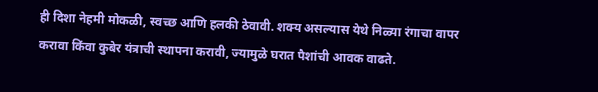ही दिशा नेहमी मोकळी, स्वच्छ आणि हलकी ठेवावी. शक्य असल्यास येथे निळ्या रंगाचा वापर करावा किंवा कुबेर यंत्राची स्थापना करावी, ज्यामुळे घरात पैशांची आवक वाढते.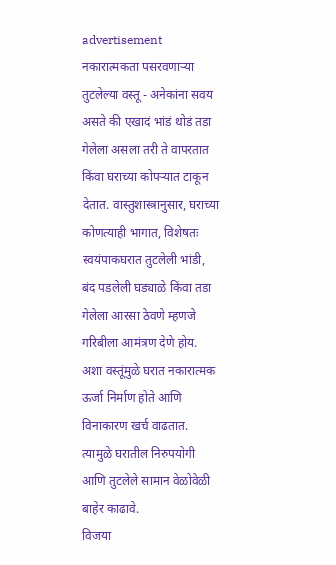advertisement
नकारात्मकता पसरवणाऱ्या तुटलेल्या वस्तू - अनेकांना सवय असते की एखादं भांडं थोडं तडा गेलेला असला तरी ते वापरतात किंवा घराच्या कोपऱ्यात टाकून देतात. वास्तुशास्त्रानुसार, घराच्या कोणत्याही भागात, विशेषतः स्वयंपाकघरात तुटलेली भांडी, बंद पडलेली घड्याळे किंवा तडा गेलेला आरसा ठेवणे म्हणजे गरिबीला आमंत्रण देणे होय. अशा वस्तूंमुळे घरात नकारात्मक ऊर्जा निर्माण होते आणि विनाकारण खर्च वाढतात. त्यामुळे घरातील निरुपयोगी आणि तुटलेले सामान वेळोवेळी बाहेर काढावे.
विजया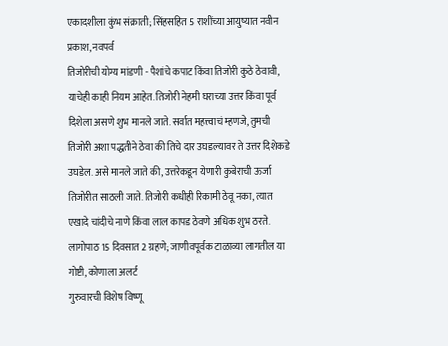एकादशीला कुंभ संक्राती; सिंहसहित 5 राशींच्या आयुष्यात नवीन प्रकाश, नवपर्व
तिजोरीची योग्य मांडणी - पैशांचे कपाट किंवा तिजोरी कुठे ठेवावी, याचेही काही नियम आहेत. तिजोरी नेहमी घराच्या उत्तर किंवा पूर्व दिशेला असणे शुभ मानले जाते. सर्वात महत्त्वाचं म्हणजे, तुमची तिजोरी अशा पद्धतीने ठेवा की तिचे दार उघडल्यावर ते उत्तर दिशेकडे उघडेल. असे मानले जाते की, उत्तरेकडून येणारी कुबेराची ऊर्जा तिजोरीत साठली जाते. तिजोरी कधीही रिकामी ठेवू नका, त्यात एखादे चांदीचे नाणे किंवा लाल कापड ठेवणे अधिक शुभ ठरते.
लागोपाठ 15 दिवसात 2 ग्रहणे; जाणीवपूर्वक टाळाव्या लागतील या गोष्टी, कोणाला अलर्ट
गुरुवारची विशेष विष्णू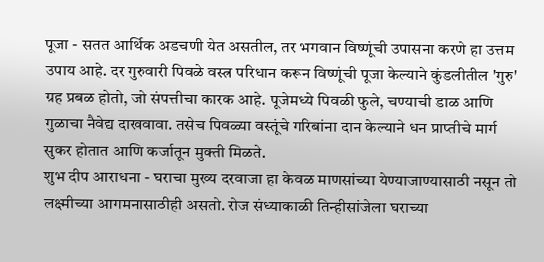पूजा - सतत आर्थिक अडचणी येत असतील, तर भगवान विष्णूंची उपासना करणे हा उत्तम उपाय आहे. दर गुरुवारी पिवळे वस्त्र परिधान करून विष्णूंची पूजा केल्याने कुंडलीतील 'गुरु' ग्रह प्रबळ होतो, जो संपत्तीचा कारक आहे. पूजेमध्ये पिवळी फुले, चण्याची डाळ आणि गुळाचा नैवेद्य दाखवावा. तसेच पिवळ्या वस्तूंचे गरिबांना दान केल्याने धन प्राप्तीचे मार्ग सुकर होतात आणि कर्जातून मुक्ती मिळते.
शुभ दीप आराधना - घराचा मुख्य दरवाजा हा केवळ माणसांच्या येण्याजाण्यासाठी नसून तो लक्ष्मीच्या आगमनासाठीही असतो. रोज संध्याकाळी तिन्हीसांजेला घराच्या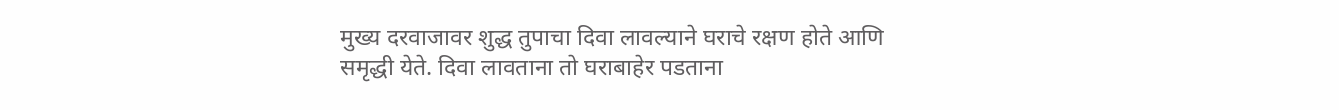मुख्य दरवाजावर शुद्ध तुपाचा दिवा लावल्याने घराचे रक्षण होते आणि समृद्धी येते. दिवा लावताना तो घराबाहेर पडताना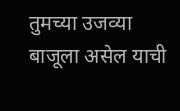तुमच्या उजव्या बाजूला असेल याची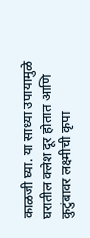काळजी घ्या. या साध्या उपायामुळे घरातील क्लेश दूर होतात आणि कुटुंबावर लक्ष्मीची कृपा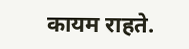कायम राहते.